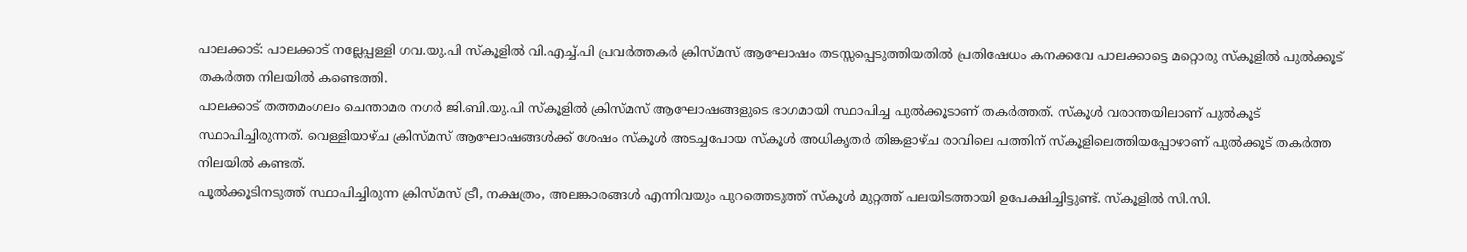പാലക്കാട്: പാലക്കാട് നല്ലേപ്പള്ളി ഗവ.യു.പി സ്കൂളിൽ വി.എച്ച്.പി പ്രവർത്തകർ ക്രിസ്മസ് ആഘോഷം തടസ്സപ്പെടുത്തിയതിൽ പ്രതിഷേധം കനക്കവേ പാലക്കാട്ടെ മറ്റൊരു സ്കൂളിൽ പുൽക്കൂട് തകർത്ത നിലയിൽ കണ്ടെത്തി.
പാലക്കാട് തത്തമംഗലം ചെന്താമര നഗർ ജി.ബി.യു.പി സ്കൂളിൽ ക്രിസ്മസ് ആഘോഷങ്ങളുടെ ഭാഗമായി സ്ഥാപിച്ച പുൽക്കൂടാണ് തകർത്തത്. സ്കൂൾ വരാന്തയിലാണ് പുൽകൂട് സ്ഥാപിച്ചിരുന്നത്. വെള്ളിയാഴ്ച ക്രിസ്മസ് ആഘോഷങ്ങൾക്ക് ശേഷം സ്കൂൾ അടച്ചപോയ സ്കൂൾ അധികൃതർ തിങ്കളാഴ്ച രാവിലെ പത്തിന് സ്കൂളിലെത്തിയപ്പോഴാണ് പുൽക്കൂട് തകർത്ത നിലയിൽ കണ്ടത്.
പൂൽക്കൂടിനടുത്ത് സ്ഥാപിച്ചിരുന്ന ക്രിസ്മസ് ട്രീ, നക്ഷത്രം, അലങ്കാരങ്ങൾ എന്നിവയും പുറത്തെടുത്ത് സ്കൂൾ മുറ്റത്ത് പലയിടത്തായി ഉപേക്ഷിച്ചിട്ടുണ്ട്. സ്കൂളിൽ സി.സി.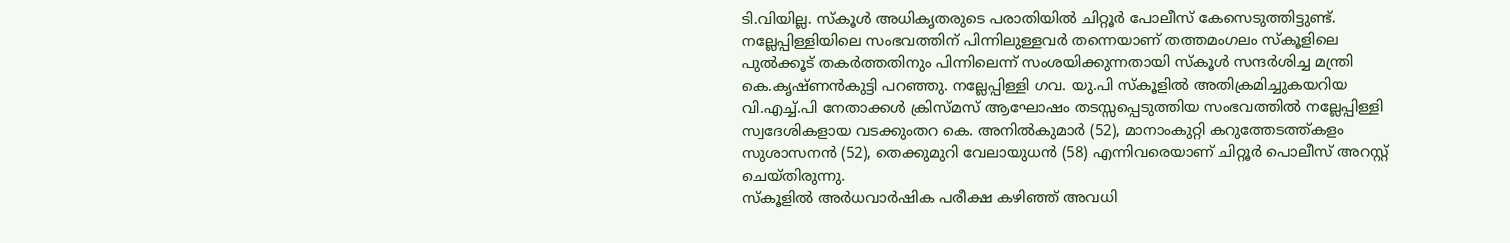ടി.വിയില്ല. സ്കൂൾ അധികൃതരുടെ പരാതിയിൽ ചിറ്റൂർ പോലീസ് കേസെടുത്തിട്ടുണ്ട്.
നല്ലേപ്പിള്ളിയിലെ സംഭവത്തിന് പിന്നിലുള്ളവർ തന്നെയാണ് തത്തമംഗലം സ്കൂളിലെ പുൽക്കൂട് തകർത്തതിനും പിന്നിലെന്ന് സംശയിക്കുന്നതായി സ്കൂൾ സന്ദർശിച്ച മന്ത്രി കെ.കൃഷ്ണൻകുട്ടി പറഞ്ഞു. നല്ലേപ്പിള്ളി ഗവ. യു.പി സ്കൂളിൽ അതിക്രമിച്ചുകയറിയ വി.എച്ച്.പി നേതാക്കൾ ക്രിസ്മസ് ആഘോഷം തടസ്സപ്പെടുത്തിയ സംഭവത്തിൽ നല്ലേപ്പിള്ളി സ്വദേശികളായ വടക്കുംതറ കെ. അനിൽകുമാർ (52), മാനാംകുറ്റി കറുത്തേടത്ത്കളം സുശാസനൻ (52), തെക്കുമുറി വേലായുധൻ (58) എന്നിവരെയാണ് ചിറ്റൂർ പൊലീസ് അറസ്റ്റ് ചെയ്തിരുന്നു.
സ്കൂളിൽ അർധവാർഷിക പരീക്ഷ കഴിഞ്ഞ് അവധി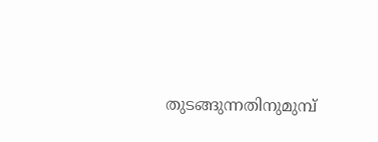തുടങ്ങുന്നതിനുമുമ്പ്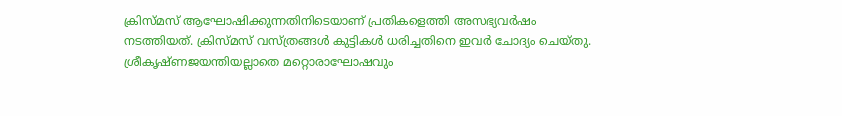ക്രിസ്മസ് ആഘോഷിക്കുന്നതിനിടെയാണ് പ്രതികളെത്തി അസഭ്യവർഷം നടത്തിയത്. ക്രിസ്മസ് വസ്ത്രങ്ങൾ കുട്ടികൾ ധരിച്ചതിനെ ഇവർ ചോദ്യം ചെയ്തു. ശ്രീകൃഷ്ണജയന്തിയല്ലാതെ മറ്റൊരാഘോഷവും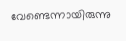വേണ്ടെന്നായിരുന്നു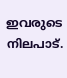ഇവരുടെ നിലപാട്.